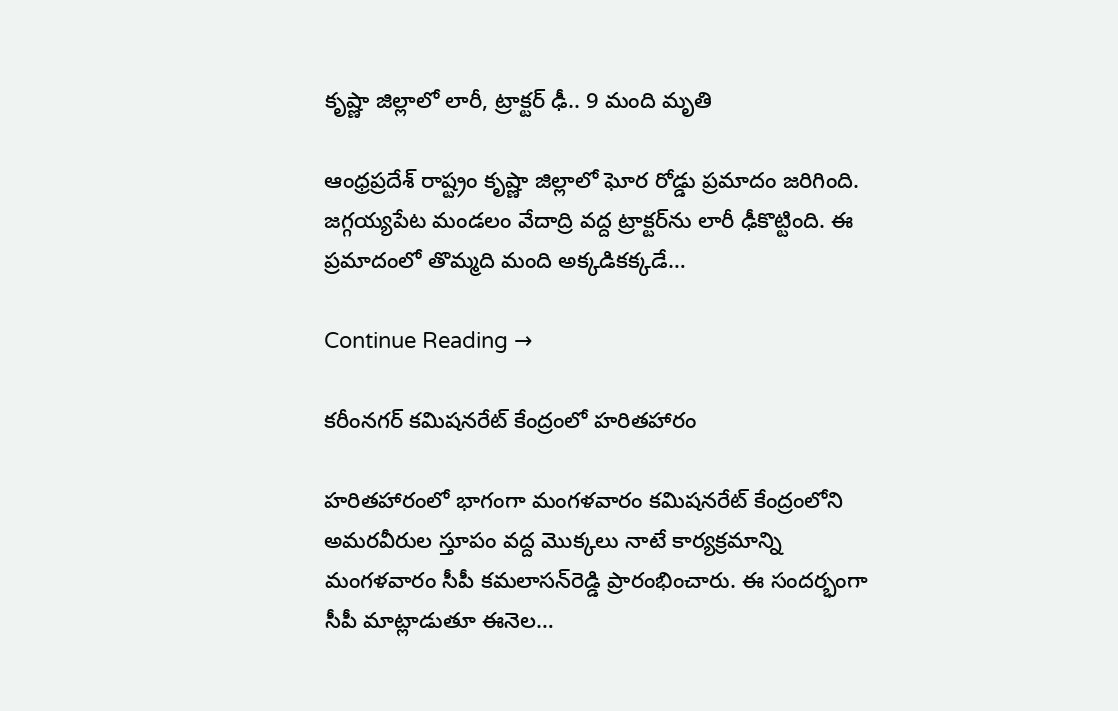కృష్ణా జిల్లాలో లారీ, ట్రాక్ట‌ర్ ఢీ.. 9 మంది మృతి

ఆంధ్ర‌ప్ర‌దేశ్ రాష్ట్రం కృష్ణా జిల్లాలో ఘోర రోడ్డు ప్రమాదం జరిగింది. జగ్గయ్యపేట మండలం వేదాద్రి వద్ద ట్రాక్టర్‌ను లారీ ఢీకొట్టింది. ఈ ప్రమాదంలో తొమ్మ‌ది మంది అక్కడికక్కడే…

Continue Reading →

కరీంనగర్ కమిషనరేట్‌ కేంద్రంలో హరితహారం

హరితహారంలో భాగంగా మంగళవారం కమిషనరేట్‌ కేంద్రంలోని అమరవీరుల స్తూపం వద్ద మొక్కలు నాటే కార్యక్రమాన్ని మంగళవారం సీపీ కమలాసన్‌రెడ్డి ప్రారంభించారు. ఈ సందర్భంగా సీపీ మాట్లాడుతూ ఈనెల…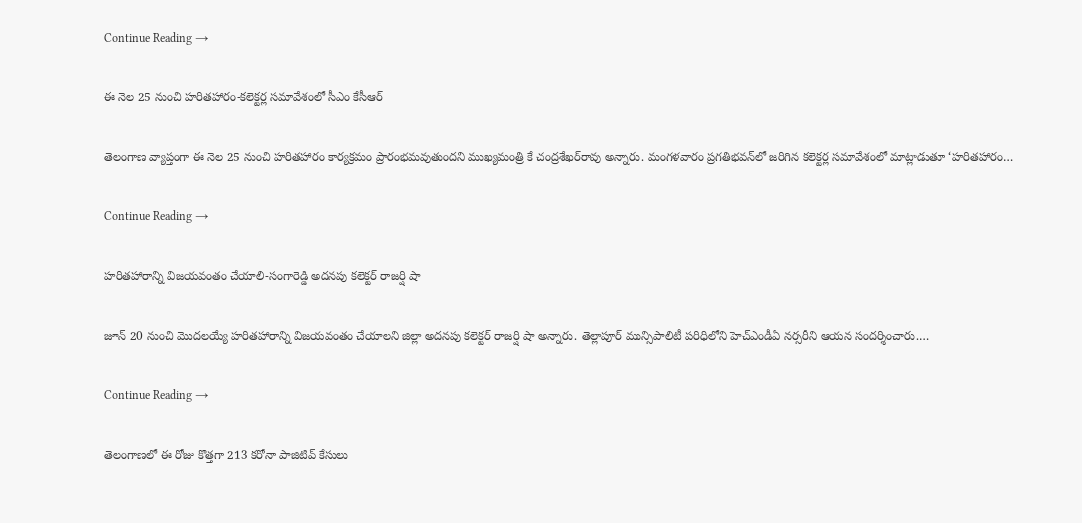Continue Reading →

ఈ నెల 25 నుంచి హరితహారం-కలెక్టర్ల సమావేశంలో సీఎం కేసీఆర్‌

తెలంగాణ వ్యాప్తంగా ఈ నెల 25 నుంచి హరితహారం కార్యక్రమం ప్రారంభమవుతుందని ముఖ్యమంత్రి కే చంద్రశేఖర్‌రావు అన్నారు. మంగళవారం ప్రగతిభవన్‌లో జరిగిన కలెక్టర్ల సమావేశంలో మాట్లాడుతూ ‘హరితహారం…

Continue Reading →

హరితహారాన్ని విజయవంతం చేయాలి-సంగారెడ్డి అదనపు కలెక్టర్‌ రాజర్షి షా

జూన్‌ 20 నుంచి మొదలయ్యే హరితహారాన్ని విజయవంతం చేయాలని జిల్లా అదనపు కలెక్టర్‌ రాజర్షి షా అన్నారు. తెల్లాపూర్‌ మున్సిపాలిటీ పరిధిలోని హెచ్‌ఎండీఏ నర్సరీని ఆయన సందర్శించారు.…

Continue Reading →

తెలంగాణలో ఈ రోజు కొత్తగా 213 కరోనా పాజిటివ్ కేసులు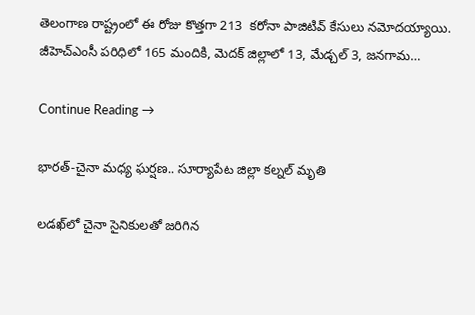తెలంగాణ రాష్ట్రంలో ఈ రోజు కొత్తగా 213  కరోనా పాజిటివ్‌ కేసులు నమోదయ్యాయి. జీహెచ్‌ఎంసీ పరిధిలో 165 మందికి, మెదక్‌ జిల్లాలో 13, మేడ్చల్‌ 3, జనగామ…

Continue Reading →

భారత్‌-చైనా మధ్య ఘర్షణ.. సూర్యాపేట జిల్లా కల్నల్‌ మృతి

ల‌డ‌ఖ్‌లో చైనా సైనికుల‌తో జ‌రిగిన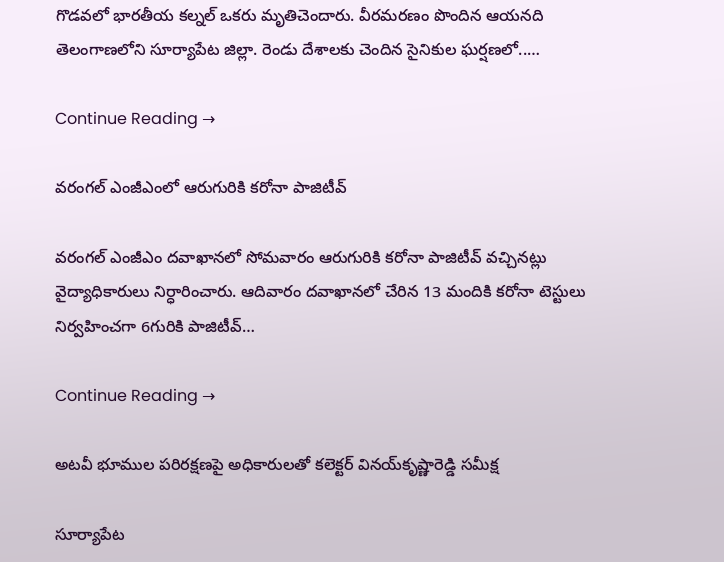గొడ‌వ‌లో భార‌తీయ క‌ల్న‌ల్ ఒక‌రు మృతిచెందారు. వీర‌మ‌ర‌ణం పొందిన ఆయ‌న‌ది తెలంగాణ‌లోని సూర్యాపేట జిల్లా. రెండు దేశాలకు చెందిన సైనికుల ఘ‌ర్ష‌ణ‌లో..…

Continue Reading →

వరంగల్‌ ఎంజీఎంలో ఆరుగురికి కరోనా పాజిటీవ్‌

వరంగల్‌ ఎంజీఎం దవాఖానలో సోమవారం ఆరుగురికి కరోనా పాజిటీవ్‌ వచ్చినట్లు వైద్యాధికారులు నిర్ధారించారు. ఆదివారం దవాఖానలో చేరిన 13 మందికి కరోనా టెస్టులు నిర్వహించగా 6గురికి పాజిటీవ్‌…

Continue Reading →

అటవీ భూముల పరిరక్షణపై అధికారులతో కలెక్టర్‌ వినయ్‌కృష్ణారెడ్డి సమీక్ష

సూర్యాపేట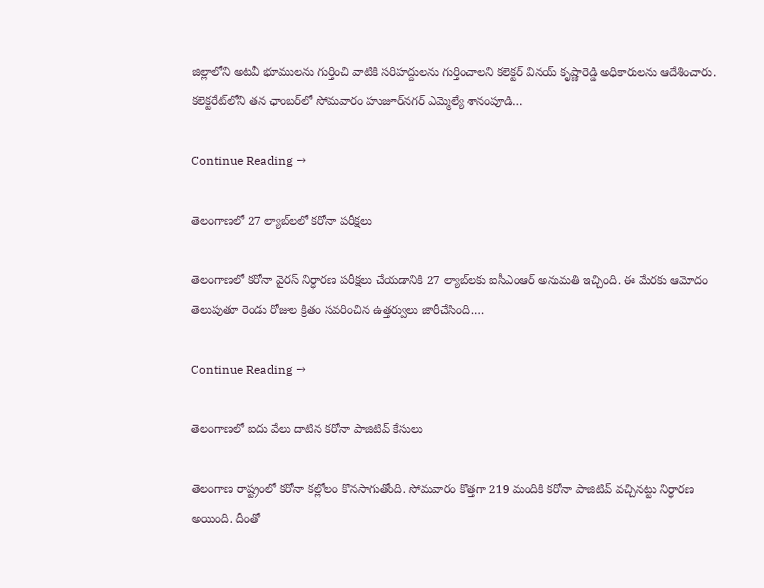జిల్లాలోని అటవీ భూములను గుర్తించి వాటికి సరిహద్దులను గుర్తించాలని కలెక్టర్‌ వినయ్‌ కృష్ణారెడ్డి అధికారులను ఆదేశించారు. కలెక్టరేట్‌లోని తన ఛాంబర్‌లో సోమవారం హుజూర్‌నగర్‌ ఎమ్మెల్యే శానంపూడి…

Continue Reading →

తెలంగాణలో 27 ల్యాబ్‌లలో కరోనా పరీక్షలు

తెలంగాణలో కరోనా వైరస్‌ నిర్ధారణ పరీక్షలు చేయడానికి 27 ల్యాబ్‌లకు ఐసీఎంఆర్‌ అనుమతి ఇచ్చింది. ఈ మేరకు ఆమోదం తెలుపుతూ రెండు రోజుల క్రితం సవరించిన ఉత్తర్వులు జారీచేసింది.…

Continue Reading →

తెలంగాణలో ఐదు వేలు దాటిన కరోనా పాజిటివ్ కేసులు

తెలంగాణ రాష్ట్రంలో కరోనా కల్లోలం కొనసాగుతోంది. సోమవారం కొత్తగా 219 మందికి కరోనా పాజిటివ్‌ వచ్చినట్టు నిర్ధారణ అయింది. దీంతో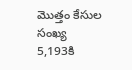మొత్తం కేసుల సంఖ్య 5,193కి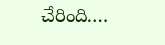చేరింది.…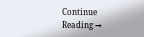Continue Reading →